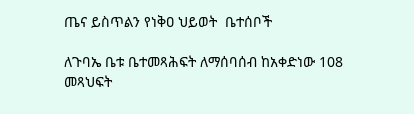ጤና ይስጥልን የነቅዐ ህይወት  ቤተሰቦች

ለጉባኤ ቤቱ ቤተመጻሕፍት ለማሰባሰብ ከአቀድነው 108 መጻህፍት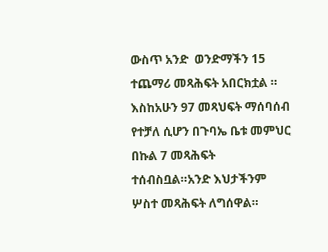ውስጥ አንድ  ወንድማችን 15 ተጨማሪ መጻሕፍት አበርክቷል ። እስከአሁን 97 መጻህፍት ማሰባሰብ የተቻለ ሲሆን በጉባኤ ቤቱ መምህር በኩል 7 መጻሕፍት ተሰብስቧል።አንድ እህታችንም ሦስተ መጻሕፍት ለግሰዋል።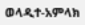ወላዲተ-አምላክ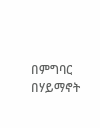በምግባር በሃይማኖት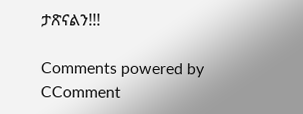ታጽናልን!!!

Comments powered by CComment